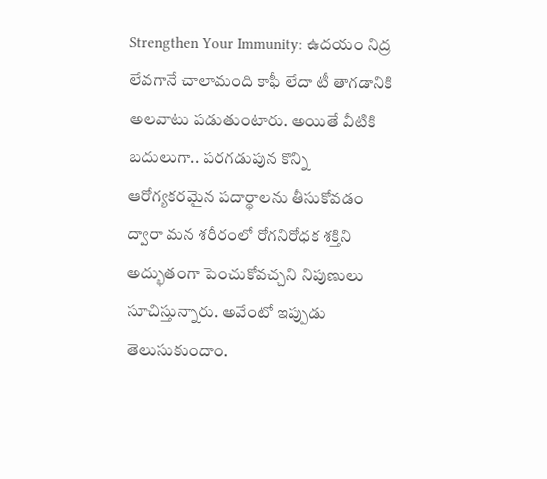Strengthen Your Immunity: ఉదయం నిద్ర లేవగానే చాలామంది కాఫీ లేదా టీ తాగడానికి అలవాటు పడుతుంటారు. అయితే వీటికి బదులుగా.. పరగడుపున కొన్ని ఆరోగ్యకరమైన పదార్థాలను తీసుకోవడం ద్వారా మన శరీరంలో రోగనిరోధక శక్తిని అద్భుతంగా పెంచుకోవచ్చని నిపుణులు సూచిస్తున్నారు. అవేంటో ఇప్పుడు తెలుసుకుందాం.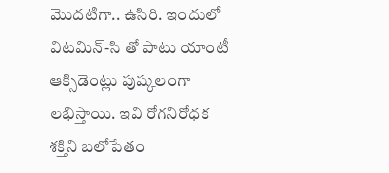మొదటిగా.. ఉసిరి. ఇందులో విటమిన్‌-సి తో పాటు యాంటీ ఆక్సిడెంట్లు పుష్కలంగా లభిస్తాయి. ఇవి రోగనిరోధక శక్తిని బలోపేతం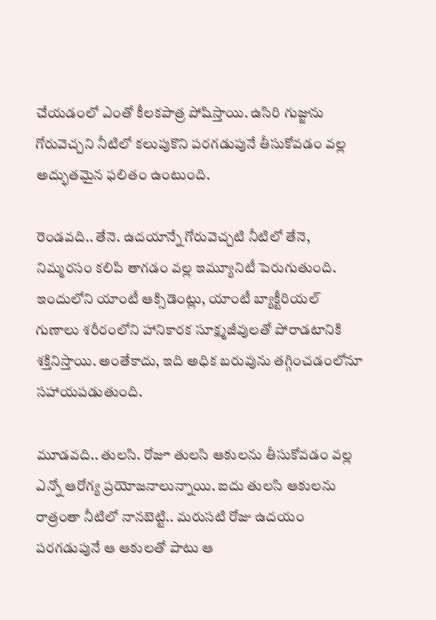చేయడంలో ఎంతో కీలకపాత్ర పోషిస్తాయి. ఉసిరి గుజ్జును గోరువెచ్చని నీటిలో కలుపుకొని పరగడుపునే తీసుకోవడం వల్ల అద్భుతమైన ఫలితం ఉంటుంది.

రెండవది.. తేనె. ఉదయాన్నే గోరువెచ్చటి నీటిలో తేనె, నిమ్మరసం కలిపి తాగడం వల్ల ఇమ్యూనిటీ పెరుగుతుంది. ఇందులోని యాంటీ ఆక్సిడెంట్లు, యాంటీ బ్యాక్టీరియల్‌ గుణాలు శరీరంలోని హానికారక సూక్ష్మజీవులతో పోరాడటానికి శక్తినిస్తాయి. అంతేకాదు, ఇది అధిక బరువును తగ్గించడంలోనూ సహాయపడుతుంది.

మూడవది.. తులసి. రోజూ తులసి ఆకులను తీసుకోవడం వల్ల ఎన్నో ఆరోగ్య ప్రయోజనాలున్నాయి. ఐదు తులసి ఆకులను రాత్రంతా నీటిలో నానబెట్టి.. మరుసటి రోజు ఉదయం పరగడుపునే ఆ ఆకులతో పాటు ఆ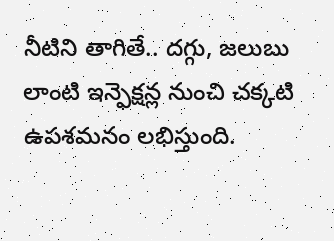నీటిని తాగితే.. దగ్గు, జలుబు లాంటి ఇన్ఫెక్షన్ల నుంచి చక్కటి ఉపశమనం లభిస్తుంది.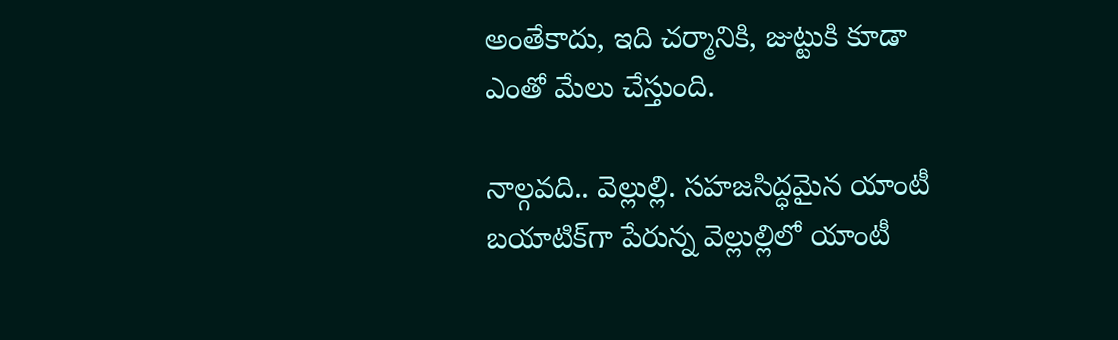అంతేకాదు, ఇది చర్మానికి, జుట్టుకి కూడా ఎంతో మేలు చేస్తుంది.

నాల్గవది.. వెల్లుల్లి. సహజసిద్ధమైన యాంటీ బయాటిక్‌గా పేరున్న వెల్లుల్లిలో యాంటీ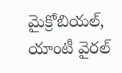మైక్రోబియల్‌, యాంటీ వైరల్‌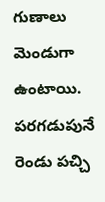గుణాలు మెండుగా ఉంటాయి. పరగడుపునే రెండు పచ్చి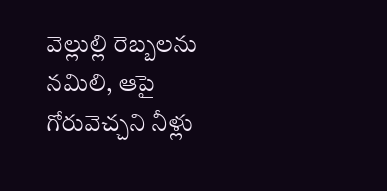వెల్లుల్లి రెబ్బలను నమిలి, ఆపై గోరువెచ్చని నీళ్లు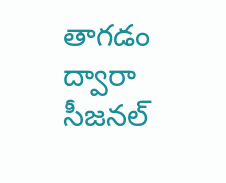తాగడం ద్వారా సీజనల్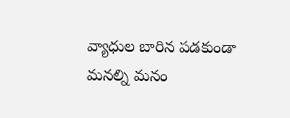వ్యాధుల బారిన పడకుండా మనల్ని మనం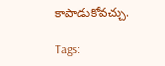కాపాడుకోవచ్చు.

Tags: